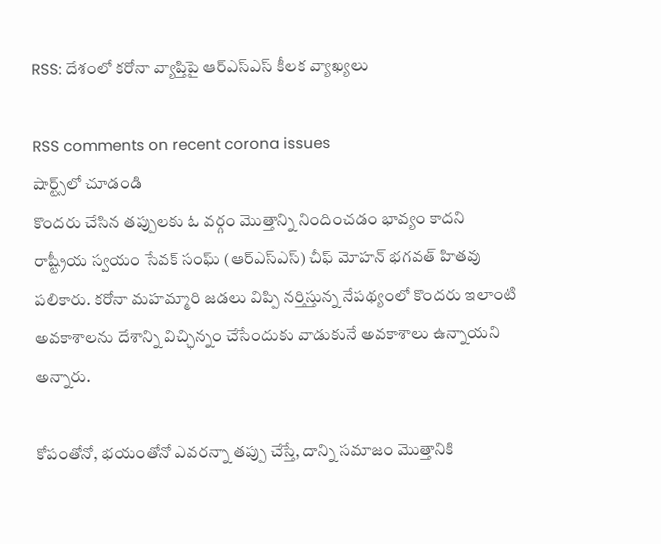RSS: దేశంలో కరోనా వ్యాప్తిపై ఆర్ఎస్ఎస్ కీలక వ్యాఖ్యలు

RSS comments on recent corona issues
షార్ట్స్‌లో చూడండి
కొందరు చేసిన తప్పులకు ఓ వర్గం మొత్తాన్ని నిందించడం భావ్యం కాదని రాష్ట్రీయ స్వయం సేవక్ సంఘ్ (ఆర్ఎస్ఎస్) చీఫ్ మోహన్ భగవత్ హితవు పలికారు. కరోనా మహమ్మారి జడలు విప్పి నర్తిస్తున్న నేపథ్యంలో కొందరు ఇలాంటి అవకాశాలను దేశాన్ని విచ్ఛిన్నం చేసేందుకు వాడుకునే అవకాశాలు ఉన్నాయని అన్నారు.

కోపంతోనో, భయంతోనో ఎవరన్నా తప్పు చేస్తే, దాన్ని సమాజం మొత్తానికి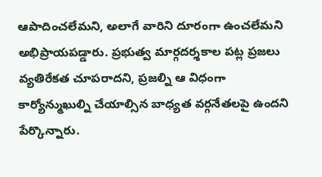ఆపాదించలేమని, అలాగే వారిని దూరంగా ఉంచలేమని అభిప్రాయపడ్డారు. ప్రభుత్వ మార్గదర్శకాల పట్ల ప్రజలు వ్యతిరేకత చూపరాదని, ప్రజల్ని ఆ విధంగా కార్యోన్ముఖుల్ని చేయాల్సిన బాధ్యత వర్గనేతలపై ఉందని పేర్కొన్నారు.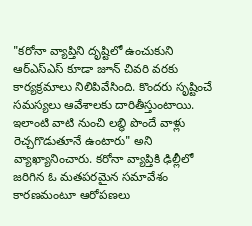"కరోనా వ్యాప్తిని దృష్టిలో ఉంచుకుని ఆర్ఎస్ఎస్ కూడా జూన్ చివరి వరకు కార్యక్రమాలు నిలిపివేసింది. కొందరు సృష్టించే సమస్యలు ఆవేశాలకు దారితీస్తుంటాయి. ఇలాంటి వాటి నుంచి లబ్ధి పొందే వాళ్లు రెచ్చగొడుతూనే ఉంటారు" అని వ్యాఖ్యానించారు. కరోనా వ్యాప్తికి ఢిల్లీలో జరిగిన ఓ మతపరమైన సమావేశం కారణమంటూ ఆరోపణలు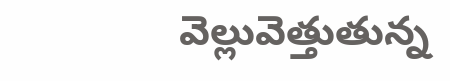వెల్లువెత్తుతున్న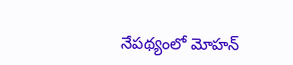నేపథ్యంలో మోహన్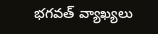భగవత్ వ్యాఖ్యలు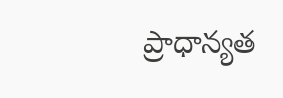ప్రాధాన్యత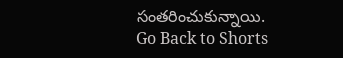సంతరించుకున్నాయి.
Go Back to Shorts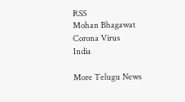RSS
Mohan Bhagawat
Corona Virus
India

More Telugu News